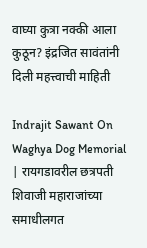वाघ्या कुत्रा नक्की आला कुठून? इंद्रजित सावंतांनी दिली महत्त्वाची माहिती

Indrajit Sawant On Waghya Dog Memorial | रायगडावरील छत्रपती शिवाजी महाराजांच्या समाधीलगत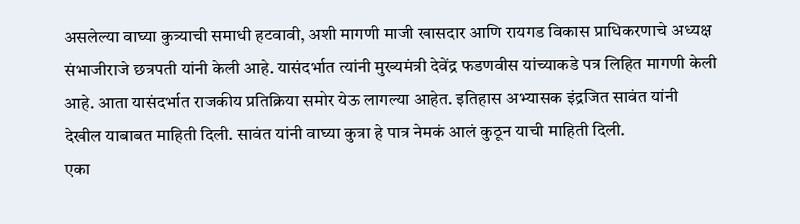असलेल्या वाघ्या कुत्र्याची समाधी हटवावी, अशी मागणी माजी खासदार आणि रायगड विकास प्राधिकरणाचे अध्यक्ष संभाजीराजे छत्रपती यांनी केली आहे. यासंदर्भात त्यांनी मुख्यमंत्री देवेंद्र फडणवीस यांच्याकडे पत्र लिहित मागणी केली आहे. आता यासंदर्भात राजकीय प्रतिक्रिया समोर येऊ लागल्या आहेत. इतिहास अभ्यासक इंद्रजित सावंत यांनी देखील याबाबत माहिती दिली. सावंत यांनी वाघ्या कुत्रा हे पात्र नेमकं आलं कुठून याची माहिती दिली.
एका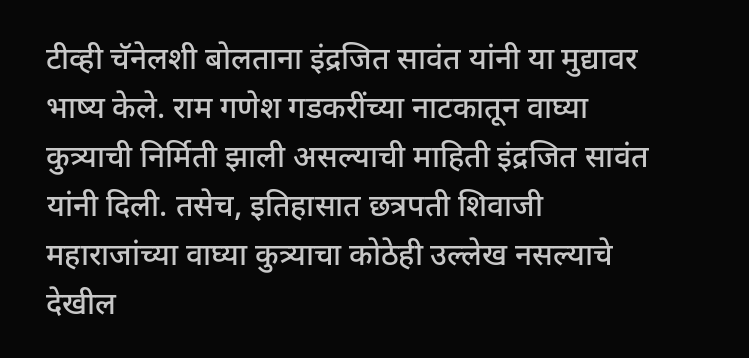टीव्ही चॅनेलशी बोलताना इंद्रजित सावंत यांनी या मुद्यावर भाष्य केले. राम गणेश गडकरींच्या नाटकातून वाघ्या कुत्र्याची निर्मिती झाली असल्याची माहिती इंद्रजित सावंत यांनी दिली. तसेच, इतिहासात छत्रपती शिवाजी महाराजांच्या वाघ्या कुत्र्याचा कोठेही उल्लेख नसल्याचे देखील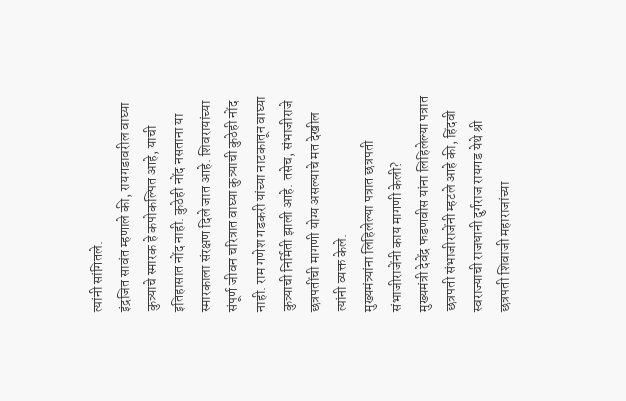त्यांनी सांगितले.
इंद्रजित सावंत म्हणाले की, रायगडावरील वाघ्या कुत्र्याचे स्मारक हे कपोकल्पित आहे, याची इतिहासात नोंद नाही. कुठेही नोंद नसताना या स्मारकाला संरक्षण दिले जात आहे. शिवरायांच्या संपूर्ण जीवन चरित्रात वाघ्या कुत्र्याची कुठेही नोंद नाही. राम गणेश गडकरी यांच्या नाटकातून वाघ्या कुत्र्याची निर्मिती झाली आहे. तसेच, संभाजीराजे छत्रपतींची मागणी योग्य असल्याचे मत देखील त्यांनी व्यक्त केले.
मुख्यमंत्र्यांना लिहिलेल्या पत्रात छत्रपती संभाजीराजेंनी काय मागणी केली?
मुख्यमंत्री देवेंद्र फडणवीस यांना लिहिलेल्या पत्रात छत्रपती संभाजीराजेंनी म्हटले आहे की, हिंदवी स्वराज्याची राजधानी दुर्गराज रायगड येथे श्री छत्रपती शिवाजी महाराजांच्या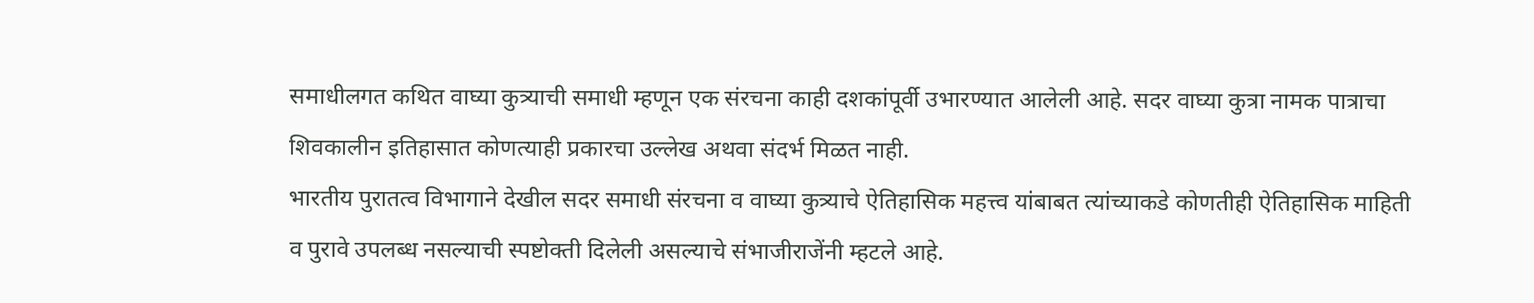समाधीलगत कथित वाघ्या कुत्र्याची समाधी म्हणून एक संरचना काही दशकांपूर्वी उभारण्यात आलेली आहे. सदर वाघ्या कुत्रा नामक पात्राचा शिवकालीन इतिहासात कोणत्याही प्रकारचा उल्लेख अथवा संदर्भ मिळत नाही.
भारतीय पुरातत्व विभागाने देखील सदर समाधी संरचना व वाघ्या कुत्र्याचे ऐतिहासिक महत्त्व यांबाबत त्यांच्याकडे कोणतीही ऐतिहासिक माहिती व पुरावे उपलब्ध नसल्याची स्पष्टोक्ती दिलेली असल्याचे संभाजीराजेंनी म्हटले आहे.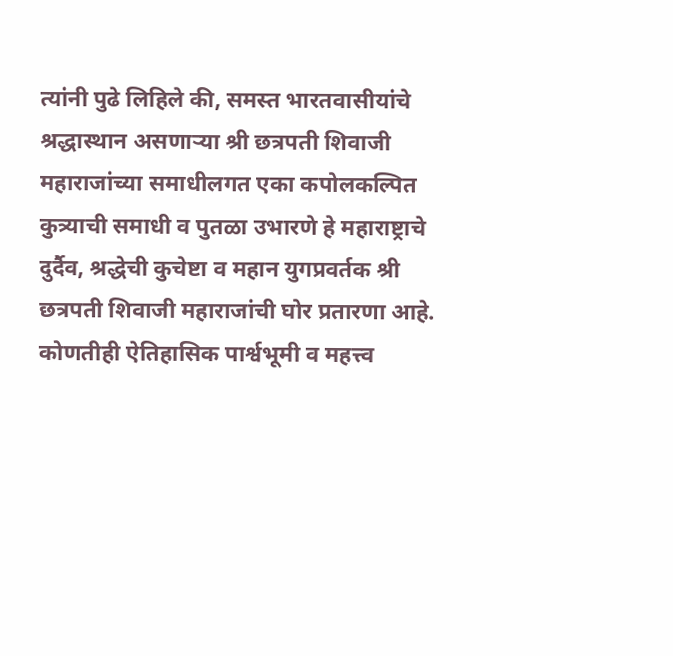त्यांनी पुढे लिहिले की, समस्त भारतवासीयांचे श्रद्धास्थान असणाऱ्या श्री छत्रपती शिवाजी महाराजांच्या समाधीलगत एका कपोलकल्पित कुत्र्याची समाधी व पुतळा उभारणे हे महाराष्ट्राचे दुर्दैव, श्रद्धेची कुचेष्टा व महान युगप्रवर्तक श्री छत्रपती शिवाजी महाराजांची घोर प्रतारणा आहे.
कोणतीही ऐतिहासिक पार्श्वभूमी व महत्त्व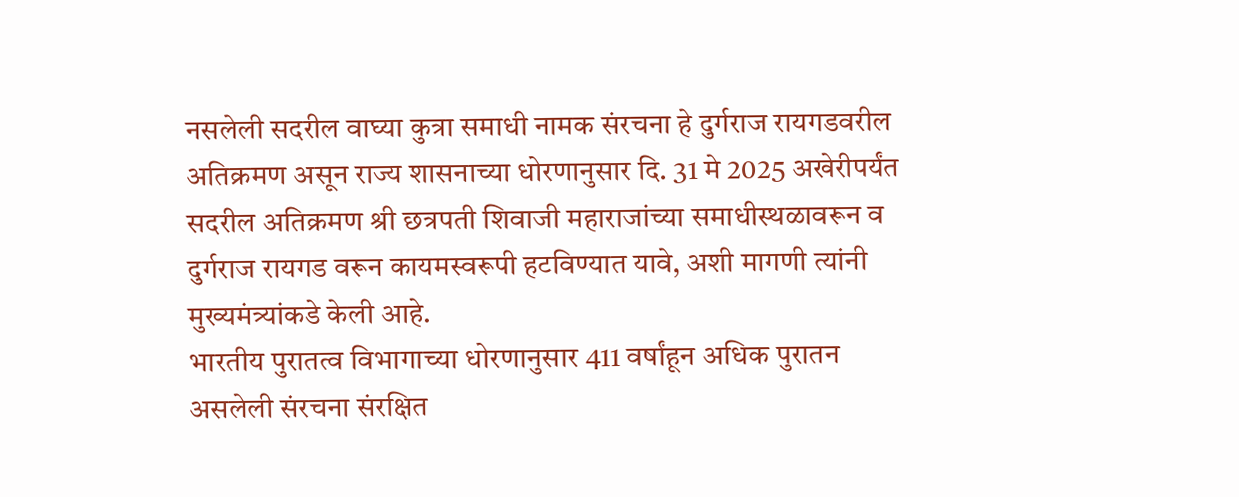नसलेली सदरील वाघ्या कुत्रा समाधी नामक संरचना हे दुर्गराज रायगडवरील अतिक्रमण असून राज्य शासनाच्या धोरणानुसार दि. 31 मे 2025 अखेरीपर्यंत सदरील अतिक्रमण श्री छत्रपती शिवाजी महाराजांच्या समाधीस्थळावरून व दुर्गराज रायगड वरून कायमस्वरूपी हटविण्यात यावे, अशी मागणी त्यांनी मुख्यमंत्र्यांकडे केली आहे.
भारतीय पुरातत्व विभागाच्या धोरणानुसार 411 वर्षांहून अधिक पुरातन असलेली संरचना संरक्षित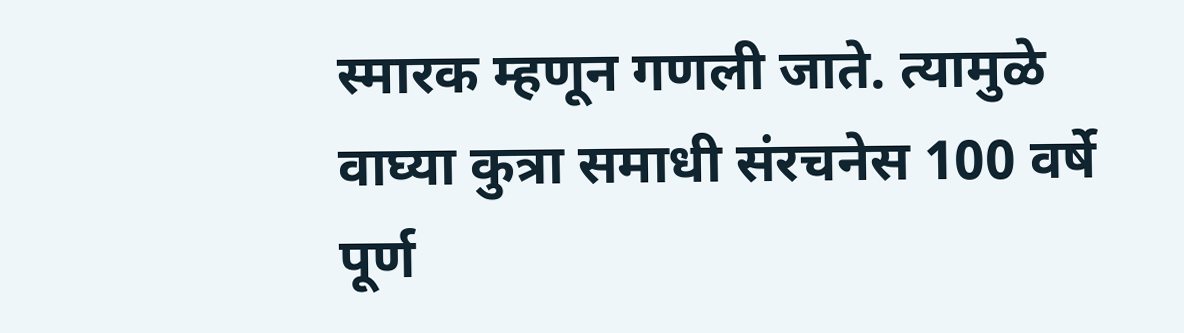स्मारक म्हणून गणली जाते. त्यामुळे वाघ्या कुत्रा समाधी संरचनेस 100 वर्षे पूर्ण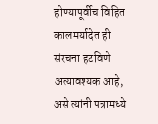होण्यापूर्वीच विहित कालमर्यादेत ही संरचना हटविणे अत्यावश्यक आहे, असे त्यांनी पत्रामध्ये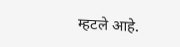म्हटले आहे.